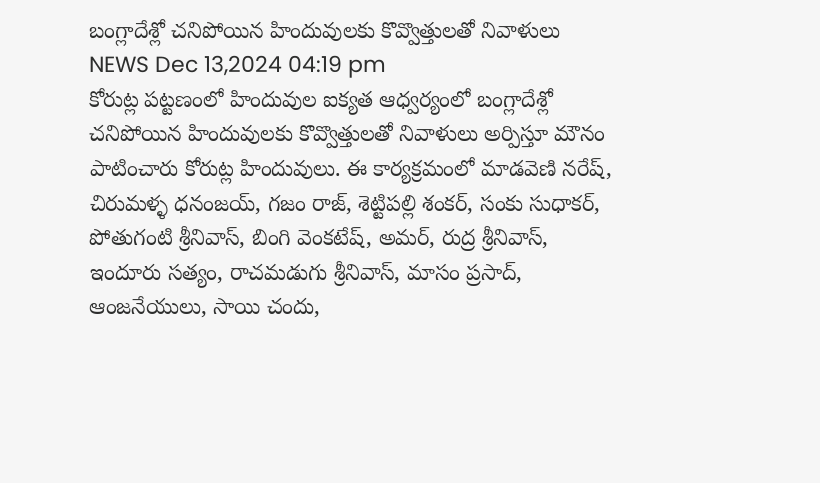బంగ్లాదేశ్లో చనిపోయిన హిందువులకు కొవ్వొత్తులతో నివాళులు
NEWS Dec 13,2024 04:19 pm
కోరుట్ల పట్టణంలో హిందువుల ఐక్యత ఆధ్వర్యంలో బంగ్లాదేశ్లో చనిపోయిన హిందువులకు కొవ్వొత్తులతో నివాళులు అర్పిస్తూ మౌనం పాటించారు కోరుట్ల హిందువులు. ఈ కార్యక్రమంలో మాడవెణి నరేష్, చిరుమళ్ళ ధనంజయ్, గజం రాజ్, శెట్టిపల్లి శంకర్, సంకు సుధాకర్, పోతుగంటి శ్రీనివాస్, బింగి వెంకటేష్, అమర్, రుద్ర శ్రీనివాస్, ఇందూరు సత్యం, రాచమడుగు శ్రీనివాస్, మాసం ప్రసాద్, ఆంజనేయులు, సాయి చందు,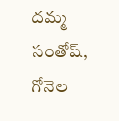దమ్మ సంతోష్, గోనెల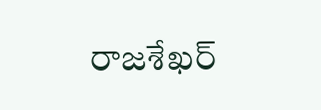రాజశేఖర్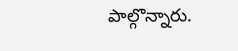పాల్గొన్నారు.